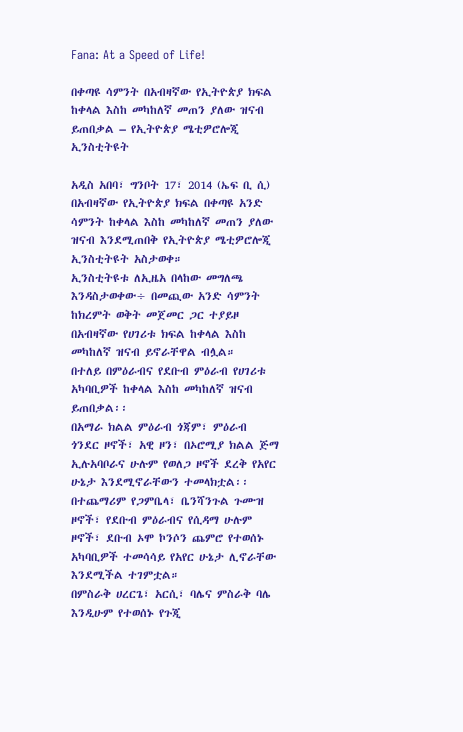Fana: At a Speed of Life!

በቀጣዩ ሳምንት በአብዛኛው የኢትዮጵያ ክፍል ከቀላል እስከ መካከለኛ መጠን ያለው ዝናብ ይጠበቃል – የኢትዮጵያ ሜቲዎሮሎጂ ኢንስቲትዩት

አዲስ አበባ፣ ግንቦት 17፣ 2014 (ኤፍ ቢ ሲ) በአብዛኛው የኢትዮጵያ ክፍል በቀጣዩ አንድ ሳምንት ከቀላል እስከ መካከለኛ መጠን ያለው ዝናብ እንደሚጠበቅ የኢትዮጵያ ሜቲዎሮሎጂ ኢንስቲትዩት አስታወቀ።
ኢንስቲትዩቱ ለኢዜአ በላከው መግለጫ እንዳስታወቀው÷ በመጪው አንድ ሳምንት ከክረምት ወቅት መጀመር ጋር ተያይዞ በአብዛኛው የሀገሪቱ ክፍል ከቀላል እስከ መካከለኛ ዝናብ ይኖራቸዋል ብሏል።
በተለይ በምዕራብና የደቡብ ምዕራብ የሀገሪቱ አካባቢዎች ከቀላል እስከ መካከለኛ ዝናብ ይጠበቃል፡፡
በአማራ ክልል ምዕራብ ጎጃም፣ ምዕራብ ጎንደር ዞኖች፣ አዊ ዞን፣ በኦሮሚያ ክልል ጅማ ኢሉአባቦራና ሁሉም የወለጋ ዞኖች ደረቅ የአየር ሁኔታ እንደሚኖራቸውን ተመላክቷል፡፡
በተጨማሪም የጋምቤላ፣ ቤንሻንጉል ጉሙዝ ዞኖች፣ የደቡብ ምዕራብና የሲዳማ ሁሉም ዞኖች፣ ደቡብ ኦሞ ኮንሶን ጨምሮ የተወሰኑ አካባቢዎች ተመሳሳይ የአየር ሁኔታ ሊኖራቸው እንደሚችል ተገምቷል።
በምስራቅ ሀረርጌ፣ አርሲ፣ ባሌና ምስራቅ ባሌ እንዲሁም የተወሰኑ የጉጂ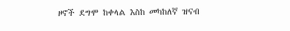ዞኖች ደግሞ ከቀላል እስከ መካከለኛ ዝናብ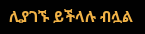ሊያገኙ ይችላሉ ብሏል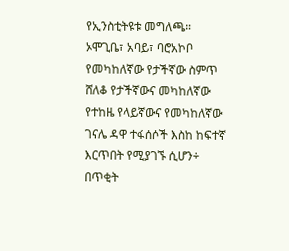የኢንስቲትዩቱ መግለጫ።
ኦሞጊቤ፣ አባይ፣ ባሮአኮቦ የመካከለኛው የታችኛው ስምጥ ሸለቆ የታችኛውና መካከለኛው የተከዜ የላይኛውና የመካከለኛው ገናሌ ዳዋ ተፋሰሶች እስከ ከፍተኛ እርጥበት የሚያገኙ ሲሆን÷ በጥቂት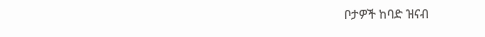ቦታዎች ከባድ ዝናብ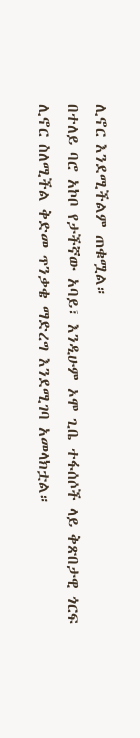ሊኖር እንደሚችልም ጠቁሟል።
በተለይ ባሮ አኮቦ የታችኛው አባይ፣ እንዲሁም ኦሞ ጊቤ ተፋሰሶች ላይ ቅጽበታዊ ጎርፍ ሊኖር ስለሚችል ቅድመ ጥንቃቄ ማድረግ እንደሚገባ አመላክቷል።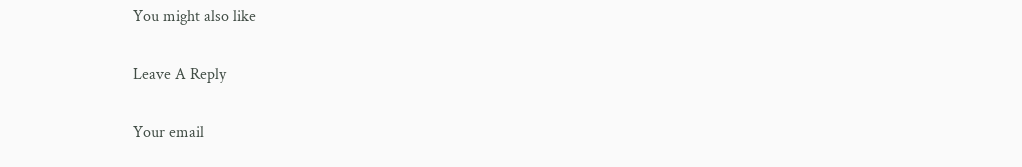You might also like

Leave A Reply

Your email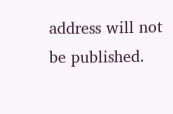address will not be published.